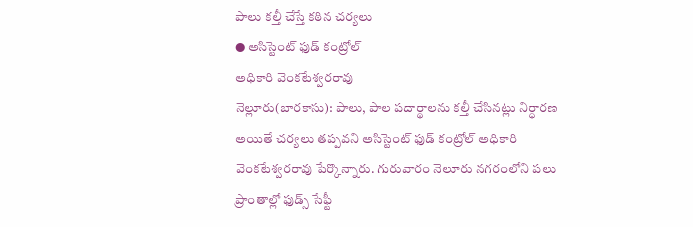పాలు కల్తీ చేస్తే కఠిన చర్యలు
● అసిస్టెంట్ ఫుడ్ కంట్రోల్
అధికారి వెంకటేశ్వరరావు
నెల్లూరు(బారకాసు): పాలు, పాల పదార్థాలను కల్తీ చేసినట్లు నిర్ధారణ అయితే చర్యలు తప్పవని అసిస్టెంట్ ఫుడ్ కంట్రోల్ అధికారి వెంకటేశ్వరరావు పేర్కొన్నారు. గురువారం నెలూరు నగరంలోని పలు ప్రాంతాల్లో ఫుడ్స్ సేఫ్టీ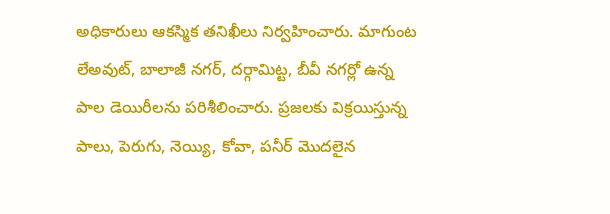అధికారులు ఆకస్మిక తనిఖీలు నిర్వహించారు. మాగుంట లేఅవుట్, బాలాజీ నగర్, దర్గామిట్ట, బీవీ నగర్లో ఉన్న పాల డెయిరీలను పరిశీలించారు. ప్రజలకు విక్రయిస్తున్న పాలు, పెరుగు, నెయ్యి, కోవా, పనీర్ మొదలైన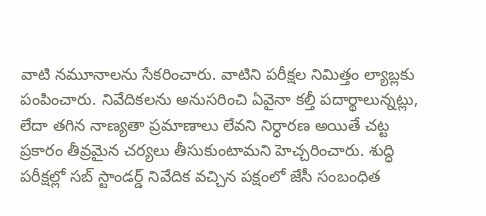వాటి నమూనాలను సేకరించారు. వాటిని పరీక్షల నిమిత్తం ల్యాబ్లకు పంపించారు. నివేదికలను అనుసరించి ఏవైనా కల్తీ పదార్థాలున్నట్లు, లేదా తగిన నాణ్యతా ప్రమాణాలు లేవని నిర్ధారణ అయితే చట్ట ప్రకారం తీవ్రమైన చర్యలు తీసుకుంటామని హెచ్చరించారు. శుద్ధి పరీక్షల్లో సబ్ స్టాండర్డ్ నివేదిక వచ్చిన పక్షంలో జేసీ సంబంధిత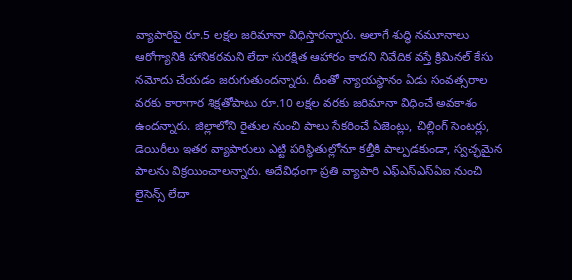వ్యాపారిపై రూ.5 లక్షల జరిమానా విధిస్తారన్నారు. అలాగే శుద్ధి నమూనాలు ఆరోగ్యానికి హానికరమని లేదా సురక్షిత ఆహారం కాదని నివేదిక వస్తే క్రిమినల్ కేసు నమోదు చేయడం జరుగుతుందన్నారు. దీంతో న్యాయస్థానం ఏడు సంవత్సరాల వరకు కారాగార శిక్షతోపాటు రూ.10 లక్షల వరకు జరిమానా విధించే అవకాశం ఉందన్నారు. జిల్లాలోని రైతుల నుంచి పాలు సేకరించే ఏజెంట్లు, చిల్లింగ్ సెంటర్లు, డెయిరీలు ఇతర వ్యాపారులు ఎట్టి పరిస్థితుల్లోనూ కల్తీకి పాల్పడకుండా, స్వచ్ఛమైన పాలను విక్రయించాలన్నారు. అదేవిధంగా ప్రతి వ్యాపారి ఎఫ్ఎస్ఎస్ఏఐ నుంచి లైసెన్స్ లేదా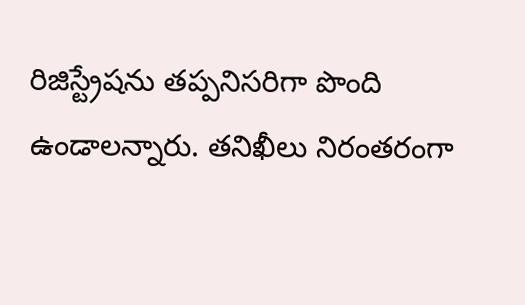రిజిస్ట్రేషను తప్పనిసరిగా పొంది ఉండాలన్నారు. తనిఖీలు నిరంతరంగా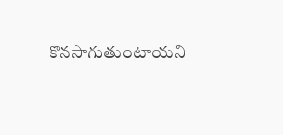కొనసాగుతుంటాయని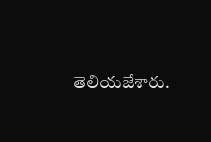తెలియజేశారు.